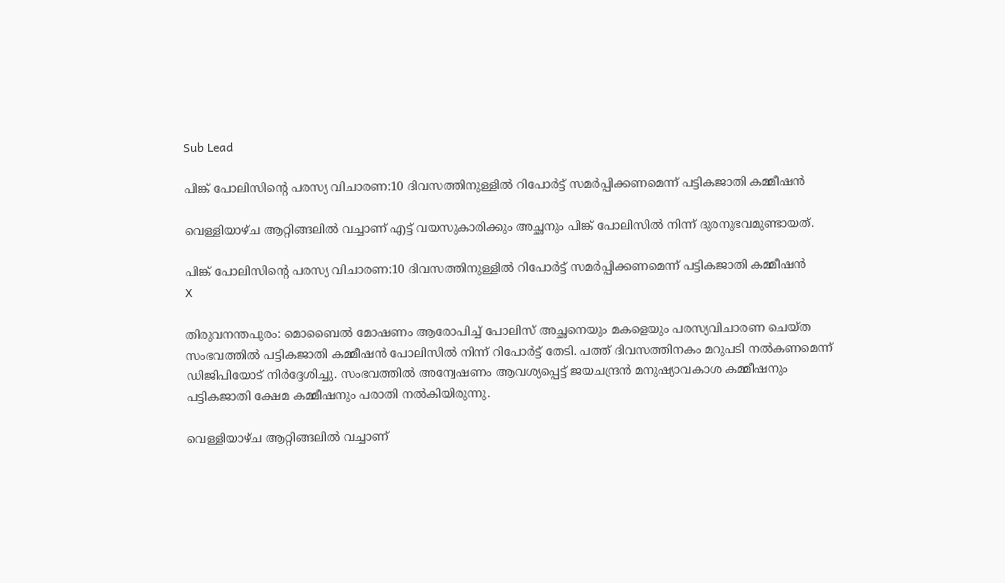Sub Lead

പിങ്ക് പോലിസിന്റെ പരസ്യ വിചാരണ:10 ദിവസത്തിനുള്ളിൽ റിപോർട്ട് സമർപ്പിക്കണമെന്ന് പട്ടികജാതി കമ്മീഷൻ

വെള്ളിയാഴ്ച ആറ്റിങ്ങലിൽ വച്ചാണ് എട്ട് വയസുകാരിക്കും അച്ഛനും പിങ്ക് പോലിസിൽ നിന്ന് ദുരനുഭവമുണ്ടായത്.

പിങ്ക് പോലിസിന്റെ പരസ്യ വിചാരണ:10 ദിവസത്തിനുള്ളിൽ റിപോർട്ട് സമർപ്പിക്കണമെന്ന് പട്ടികജാതി കമ്മീഷൻ
X

തിരുവനന്തപുരം: മൊബൈൽ മോഷണം ആരോപിച്ച് പോലിസ് അച്ഛനെയും മകളെയും പരസ്യവിചാരണ ചെയ്ത സംഭവത്തിൽ പട്ടികജാതി കമ്മീഷൻ പോലിസിൽ നിന്ന് റിപോർട്ട് തേടി. പത്ത് ദിവസത്തിനകം മറുപടി നൽകണമെന്ന് ഡിജിപിയോട് നിർദ്ദേശിച്ചു. സംഭവത്തില്‍ അന്വേഷണം ആവശ്യപ്പെട്ട് ജയചന്ദ്രൻ മനുഷ്യാവകാശ കമ്മീഷനും പട്ടികജാതി ക്ഷേമ കമ്മീഷനും പരാതി നൽകിയിരുന്നു.

വെള്ളിയാഴ്ച ആറ്റിങ്ങലിൽ വച്ചാണ്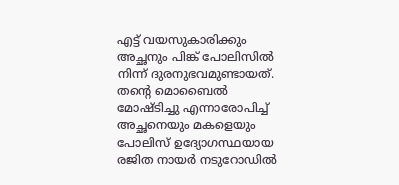എട്ട് വയസുകാരിക്കും അച്ഛനും പിങ്ക് പോലിസിൽ നിന്ന് ദുരനുഭവമുണ്ടായത്. തന്‍റെ മൊബൈൽ മോഷ്ടിച്ചു എന്നാരോപിച്ച് അച്ഛനെയും മകളെയും പോലിസ് ഉദ്യോഗസ്ഥയായ രജിത നായർ നടുറോഡിൽ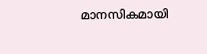മാനസികമായി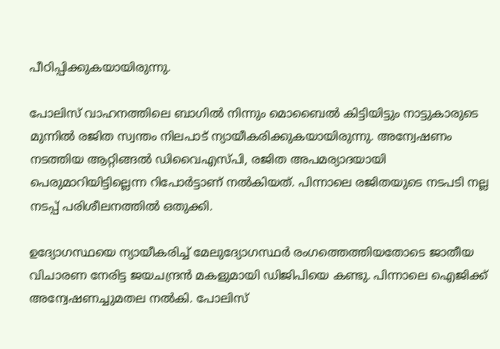പീഠിപ്പിക്കുകയായിരുന്നു.

പോലിസ് വാഹനത്തിലെ ബാഗിൽ നിന്നും മൊബൈൽ കിട്ടിയിട്ടും നാട്ടുകാരുടെ മുന്നിൽ രജിത സ്വന്തം നിലപാട് ന്യായീകരിക്കുകയായിരുന്നു. അന്വേഷണം നടത്തിയ ആറ്റിങ്ങൽ ഡിവൈഎസ്പി, രജിത അപമര്യാദയായി പെരുമാറിയിട്ടില്ലെന്ന റിപോർട്ടാണ് നൽകിയത്. പിന്നാലെ രജിതയുടെ നടപടി നല്ല നടപ്പ് പരിശീലനത്തിൽ ഒതുക്കി.

ഉദ്യോഗസ്ഥയെ ന്യായീകരിച്ച് മേലുദ്യോഗസ്ഥർ രംഗത്തെത്തിയതോടെ ജാതീയ വിചാരണ നേരിട്ട ജയചന്ദ്രന്‍ മകളുമായി ഡിജിപിയെ കണ്ടു. പിന്നാലെ ഐജിക്ക് അന്വേഷണച്ചുമതല നൽകി. പോലിസ്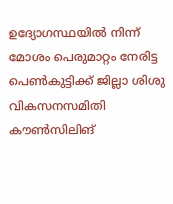ഉദ്യോഗസ്ഥയിൽ നിന്ന് മോശം പെരുമാറ്റം നേരിട്ട പെൺകുട്ടിക്ക് ജില്ലാ ശിശു വികസനസമിതി കൗൺസിലിങ്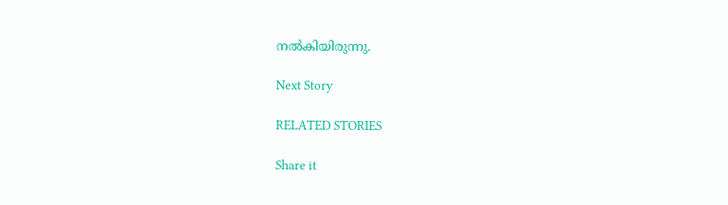നൽകിയിരുന്നു.

Next Story

RELATED STORIES

Share it